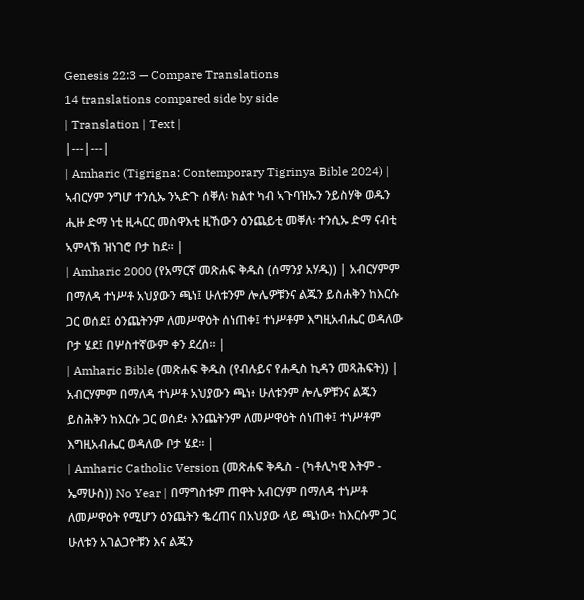Genesis 22:3 — Compare Translations
14 translations compared side by side
| Translation | Text |
|---|---|
| Amharic (Tigrigna: Contemporary Tigrinya Bible 2024) | ኣብርሃም ንግሆ ተንሲኡ ንኣድጉ ሰቐለ፡ ክልተ ካብ ኣጉባዝኡን ንይስሃቅ ወዱን ሒዙ ድማ ነቲ ዚሓርር መስዋእቲ ዚኸውን ዕንጨይቲ መቐለ፡ ተንሲኡ ድማ ናብቲ ኣምላኽ ዝነገሮ ቦታ ከደ። |
| Amharic 2000 (የአማርኛ መጽሐፍ ቅዱስ (ሰማንያ አሃዱ)) | አብርሃምም በማለዳ ተነሥቶ አህያውን ጫነ፤ ሁለቱንም ሎሌዎቹንና ልጁን ይስሐቅን ከእርሱ ጋር ወሰደ፤ ዕንጨትንም ለመሥዋዕት ሰነጠቀ፤ ተነሥቶም እግዚአብሔር ወዳለው ቦታ ሄደ፤ በሦስተኛውም ቀን ደረሰ። |
| Amharic Bible (መጽሐፍ ቅዱስ (የብሉይና የሐዲስ ኪዳን መጻሕፍት)) | አብርሃምም በማለዳ ተነሥቶ አህያውን ጫነ፥ ሁለቱንም ሎሌዎቹንና ልጁን ይስሕቅን ከእርሱ ጋር ወሰደ፥ እንጨትንም ለመሥዋዕት ሰነጠቀ፤ ተነሥቶም እግዚአብሔር ወዳለው ቦታ ሄደ። |
| Amharic Catholic Version (መጽሐፍ ቅዱስ - (ካቶሊካዊ እትም - ኤማሁስ)) No Year | በማግስቱም ጠዋት አብርሃም በማለዳ ተነሥቶ ለመሥዋዕት የሚሆን ዕንጨትን ቈረጠና በአህያው ላይ ጫነው፥ ከእርሱም ጋር ሁለቱን አገልጋዮቹን እና ልጁን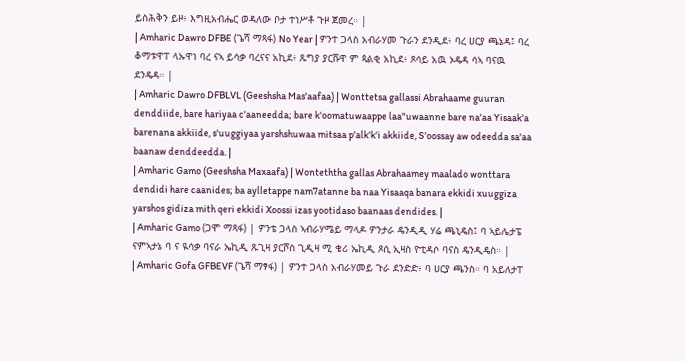ይስሕቅን ይዞ፥ እግዚአብሔር ወዳለው ቦታ ተነሥቶ ጉዞ ጀመረ። |
| Amharic Dawro DFBE (ጌሻ ማጻፋ) No Year | ዎንተ ጋላስ አብራሃመ ጉራን ደንዲደ፥ ባረ ሀርያ ጫኔዳ፤ ባረ ቆማቱዋፐ ላኡዋነ ባረ ናኣ ይሳቃ ባረናና አኪደ፥ ጹግያ ያርሹዋ ም ጳልቂ አኪደ፥ ጾሳይ አዉ ኦዴዳ ሳኣ ባናዉ ደንዴዳ። |
| Amharic Dawro DFBLVL (Geeshsha Mas'aafaa) | Wonttetsa gallassi Abrahaame guuran denddiide, bare hariyaa c'aaneedda; bare k'oomatuwaappe laa"uwaanne bare na'aa Yisaak'a barenana akkiide, s'uuggiyaa yarshshuwaa mitsaa p'alk'k'i akkiide, S'oossay aw odeedda sa'aa baanaw denddeedda. |
| Amharic Gamo (Geeshsha Maxaafa) | Wonteththa gallas Abrahaamey maalado wonttara dendidi hare caanides; ba aylletappe nam7atanne ba naa Yisaaqa banara ekkidi xuuggiza yarshos gidiza mith qeri ekkidi Xoossi izas yootidaso baanaas dendides. |
| Amharic Gamo (ጋሞ ማጻፋ) | ዎንቴ ጋላስ ኣብራሃሜይ ማላዶ ዎንታራ ዴንዲዲ ሃሬ ጫኒዴስ፤ ባ ኣይሌታፔ ናምኣታኔ ባ ና ዪሳቃ ባናራ ኤኪዲ ጹጊዛ ያርሾስ ጊዲዛ ሚ ቄሪ ኤኪዲ ጾሲ ኢዛስ ዮቲዳሶ ባናስ ዴንዲዴስ። |
| Amharic Gofa GFBEVF (ጌሻ ማፃፋ) | ዎንተ ጋላስ አብራሃመይ ጉራ ደንድድ፥ ባ ሀርያ ጫንስ። ባ አይለታፐ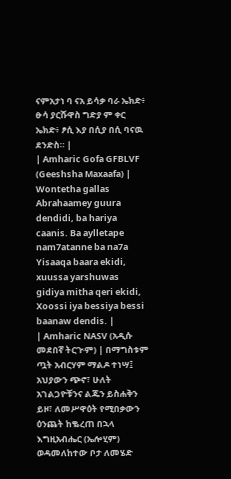ናምአታነ ባ ናአ ይሳቃ ባራ ኤክድ፥ ፁሳ ያርሹዋስ ግድያ ም ቀር ኤክድ፥ ፆሲ እያ በሲያ በሲ ባናዉ ደንድስ። |
| Amharic Gofa GFBLVF (Geeshsha Maxaafa) | Wontetha gallas Abrahaamey guura dendidi, ba hariya caanis. Ba aylletape nam7atanne ba na7a Yisaaqa baara ekidi, xuussa yarshuwas gidiya mitha qeri ekidi, Xoossi iya bessiya bessi baanaw dendis. |
| Amharic NASV (አዲሱ መደበኛ ትርጒም) | በማግስቱም ጧት አብርሃም ማልዶ ተነሣ፤ አህያውን ጭኖ፣ ሁለት አገልጋዮቹንና ልጁን ይስሐቅን ይዞ፣ ለመሥዋዕት የሚበቃውን ዕንጨት ከቈረጠ በኋላ እግዚአብሔር (ኤሎሂም) ወዳመለከተው ቦታ ለመሄድ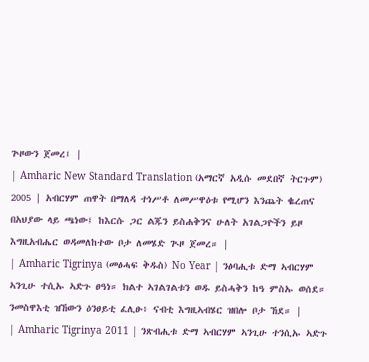ጕዞውን ጀመረ፤ |
| Amharic New Standard Translation (አማርኛ አዲሱ መደበኛ ትርጉም) 2005 | አብርሃም ጠዋት በማለዳ ተነሥቶ ለመሥዋዕቱ የሚሆን እንጨት ቈረጠና በአህያው ላይ ጫነው፤ ከእርሱ ጋር ልጁን ይስሐቅንና ሁለት አገልጋዮችን ይዞ እግዚአብሔር ወዳመለከተው ቦታ ለመሄድ ጒዞ ጀመረ። |
| Amharic Tigrinya (መፅሓፍ ቅዱስ) No Year | ንፅባሒቱ ድማ ኣብርሃም ኣንጊሁ ተሲኡ ኣድጉ ፀዓነ። ክልተ ኣገልገልቱን ወዱ ይስሓቅን ከዓ ምስኡ ወሰደ። ንመስዋእቲ ዝኸውን ዕንፀይቲ ፈሊፁ፥ ናብቲ እግዚኣብሄር ዝበሎ ቦታ ኸደ። |
| Amharic Tigrinya 2011 | ንጽብሒቱ ድማ ኣብርሃም ኣንጊሁ ተንሲኡ ኣድጉ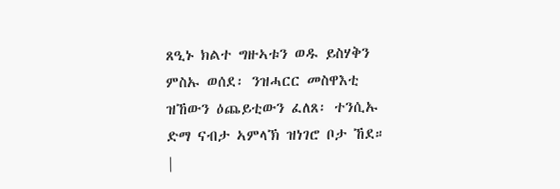ጸዒኑ ክልተ ግዙኣቱን ወዱ ይስሃቅን ምስኡ ወሰደ፡ ንዝሓርር መስዋእቲ ዝኸውን ዕጨይቲውን ፈለጸ፡ ተንሲኡ ድማ ናብታ ኣምላኽ ዝነገሮ ቦታ ኸደ። |